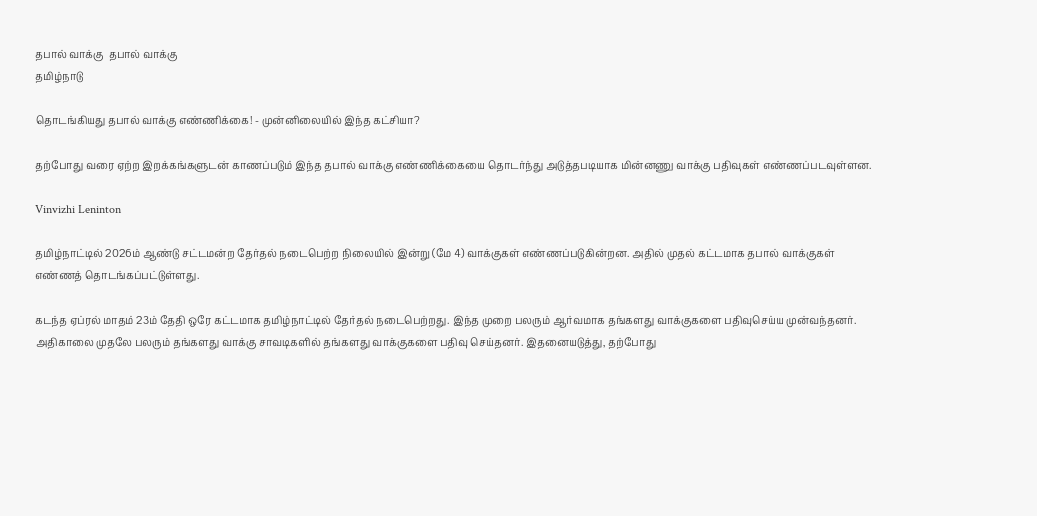தபால் வாக்கு  தபால் வாக்கு
தமிழ்நாடு

தொடங்கியது தபால் வாக்கு எண்ணிக்கை! - முன்னிலையில் இந்த கட்சியா?

தற்போது வரை ஏற்ற இறக்கங்களுடன் காணப்படும் இந்த தபால் வாக்கு எண்ணிக்கையை தொடர்ந்து அடுத்தபடியாக மின்னணு வாக்கு பதிவுகள் எண்ணப்படவுள்ளன.

Vinvizhi Leninton

தமிழ்நாட்டில் 2026ம் ஆண்டு சட்டமன்ற தேர்தல் நடைபெற்ற நிலையில் இன்று (மே 4) வாக்குகள் எண்ணப்படுகின்றன. அதில் முதல் கட்டமாக தபால் வாக்குகள் எண்ணத் தொடங்கப்பட்டுள்ளது.

கடந்த ஏப்ரல் மாதம் 23ம் தேதி ஒரே கட்டமாக தமிழ்நாட்டில் தேர்தல் நடைபெற்றது. இந்த முறை பலரும் ஆர்வமாக தங்களது வாக்குகளை பதிவுசெய்ய முன்வந்தனர். அதிகாலை முதலே பலரும் தங்களது வாக்கு சாவடிகளில் தங்களது வாக்குகளை பதிவு செய்தனர். இதனையடுத்து, தற்போது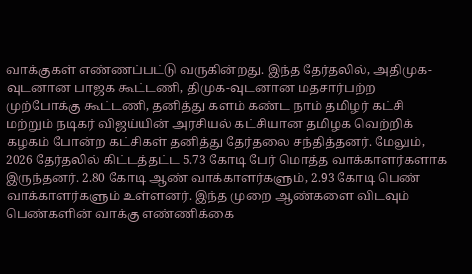வாக்குகள் எண்ணப்பட்டு வருகின்றது. இந்த தேர்தலில், அதிமுக-வுடனான பாஜக கூட்டணி, திமுக-வுடனான மதசார்பற்ற முற்போக்கு கூட்டணி, தனித்து களம் கண்ட நாம் தமிழர் கட்சி மற்றும் நடிகர் விஜய்யின் அரசியல் கட்சியான தமிழக வெற்றிக் கழகம் போன்ற கட்சிகள் தனித்து தேர்தலை சந்தித்தனர். மேலும், 2026 தேர்தலில் கிட்டத்தட்ட 5.73 கோடி பேர் மொத்த வாக்காளர்களாக இருந்தனர். 2.80 கோடி ஆண் வாக்காளர்களும், 2.93 கோடி பெண் வாக்காளர்களும் உள்ளனர். இந்த முறை ஆண்களை விடவும் பெண்களின் வாக்கு எண்ணிக்கை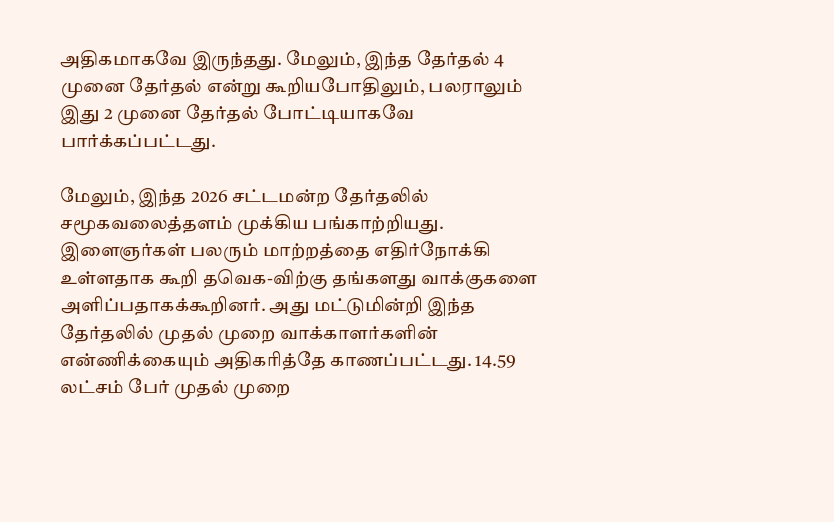அதிகமாகவே இருந்தது. மேலும், இந்த தேர்தல் 4 முனை தேர்தல் என்று கூறியபோதிலும், பலராலும் இது 2 முனை தேர்தல் போட்டியாகவே பார்க்கப்பட்டது.

மேலும், இந்த 2026 சட்டமன்ற தேர்தலில் சமூகவலைத்தளம் முக்கிய பங்காற்றியது. இளைஞர்கள் பலரும் மாற்றத்தை எதிர்நோக்கி உள்ளதாக கூறி தவெக-விற்கு தங்களது வாக்குகளை அளிப்பதாகக்கூறினர். அது மட்டுமின்றி இந்த தேர்தலில் முதல் முறை வாக்காளர்களின் என்ணிக்கையும் அதிகரித்தே காணப்பட்டது. 14.59 லட்சம் பேர் முதல் முறை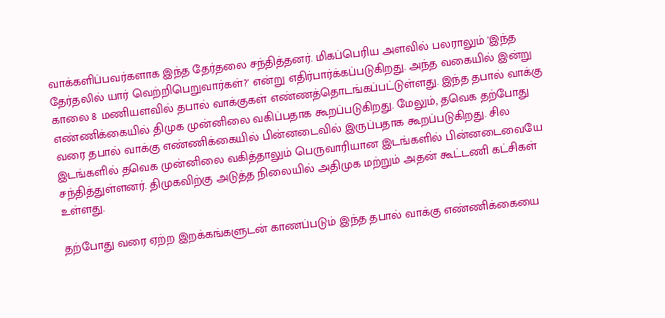வாக்களிப்பவர்களாக இந்த தேர்தலை சந்தித்தனர். மிகப்பெரிய அளவில் பலராலும் 'இந்த தேர்தலில் யார் வெற்றிபெறுவார்கள்?' என்று எதிர்பார்க்கப்படுகிறது. அந்த வகையில் இன்று காலை 8 மணியளவில் தபால் வாக்குகள் எண்ணத்தொடங்கப்பட்டுள்ளது. இந்த தபால் வாக்கு எண்ணிக்கையில் திமுக முன்னிலை வகிப்பதாக கூறப்படுகிறது. மேலும், தவெக தற்போது வரை தபால் வாக்கு எண்ணிக்கையில் பின்னடைவில் இருப்பதாக கூறப்படுகிறது. சில இடங்களில் தவெக முன்னிலை வகித்தாலும் பெருவாரியான இடங்களில் பின்னடைவையே சந்தித்துள்ளனர். திமுகவிற்கு அடுத்த நிலையில் அதிமுக மற்றும் அதன் கூட்டணி கட்சிகள் உள்ளது.

தற்போது வரை ஏற்ற இறக்கங்களுடன் காணப்படும் இந்த தபால் வாக்கு எண்ணிக்கையை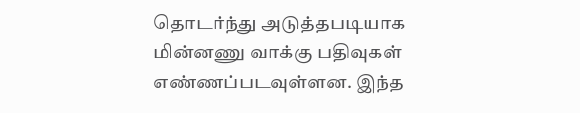தொடர்ந்து அடுத்தபடியாக மின்னணு வாக்கு பதிவுகள் எண்ணப்படவுள்ளன. இந்த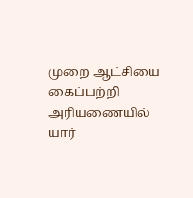முறை ஆட்சியை கைப்பற்றி அரியணையில் யார்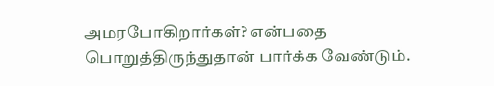அமரபோகிறார்கள்? என்பதை பொறுத்திருந்துதான் பார்க்க வேண்டும்.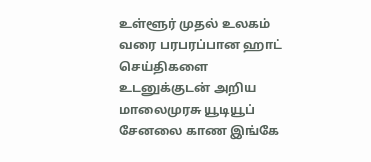உள்ளூர் முதல் உலகம் வரை பரபரப்பான ஹாட் செய்திகளை உடனுக்குடன் அறிய மாலைமுரசு யூடியூப் சேனலை காண இங்கே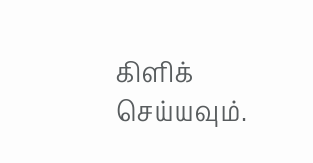கிளிக் செய்யவும்.